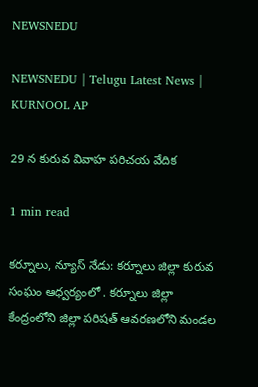NEWSNEDU

NEWSNEDU | Telugu Latest News | KURNOOL AP

29 న కురువ వివాహ పరిచయ వేదిక

1 min read

కర్నూలు, న్యూస్ నేడు: కర్నూలు జిల్లా కురువ సంఘం ఆధ్వర్యంలో . కర్నూలు జిల్లా కేంద్రంలోని జిల్లా పరిషత్ ఆవరణలోని మండల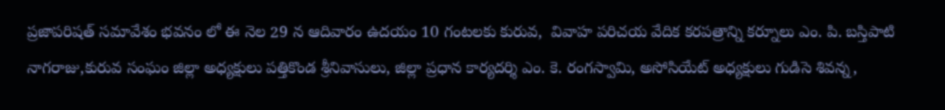ప్రజాపరిషత్ సమావేశం భవనం లో ఈ నెల 29 న ఆదివారం ఉదయం 10 గంటలకు కురువ,  వివాహ పరిచయ వేదిక కరపత్రాన్ని కర్నూలు ఎం. పి. బస్తిపాటి నాగరాజు,కురువ సంఘం జిల్లా అధ్యక్షులు పత్తికొండ శ్రీనివాసులు, జిల్లా ప్రధాన కార్యదర్శి ఎం. కె. రంగస్వామి, అసోసియేట్ అధ్యక్షులు గుడిసె శివన్న,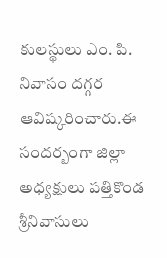కులస్థులు ఎం. పి. నివాసం దగ్గర ఆవిష్కరించారు.ఈ సందర్బంగా జిల్లా అధ్యక్షులు పత్తికొండ శ్రీనివాసులు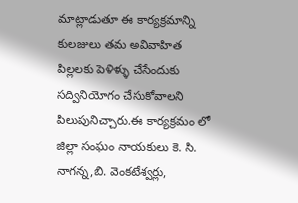మాట్లాడుతూ ఈ కార్యక్రమాన్ని కులజులు తమ అవివాహిత పిల్లలకు పెళిళ్ళు చేసేందుకు సద్వినియోగం చేసుకోవాలని పిలుపునిచ్చారు.ఈ కార్యక్రమం లో  జిల్లా సంఘం నాయకులు కె. సి. నాగన్న,బి. వెంకటేశ్వర్లు,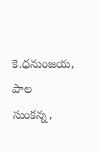కె.ధనుంజయ,  పాల సుంకన్న,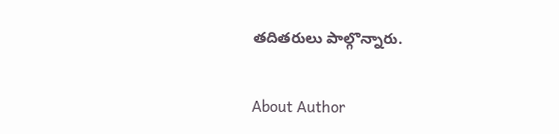తదితరులు పాల్గొన్నారు.

About Author